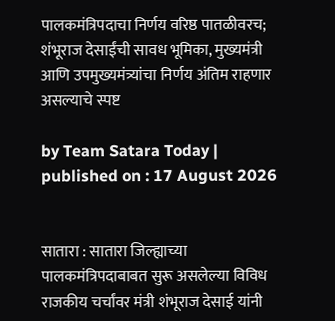पालकमंत्रिपदाचा निर्णय वरिष्ठ पातळीवरच; शंभूराज देसाईंची सावध भूमिका, मुख्यमंत्री आणि उपमुख्यमंत्र्यांचा निर्णय अंतिम राहणार असल्याचे स्पष्ट

by Team Satara Today | published on : 17 August 2026


सातारा : सातारा जिल्ह्याच्या पालकमंत्रिपदाबाबत सुरू असलेल्या विविध राजकीय चर्चांवर मंत्री शंभूराज देसाई यांनी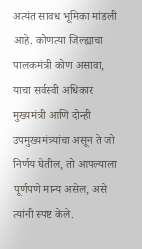अत्यंत सावध भूमिका मांडली आहे. कोणत्या जिल्ह्याचा पालकमंत्री कोण असावा, याचा सर्वस्वी अधिकार मुख्यमंत्री आणि दोन्ही उपमुख्यमंत्र्यांचा असून ते जो निर्णय घेतील, तो आपल्याला पूर्णपणे मान्य असेल, असे त्यांनी स्पष्ट केले.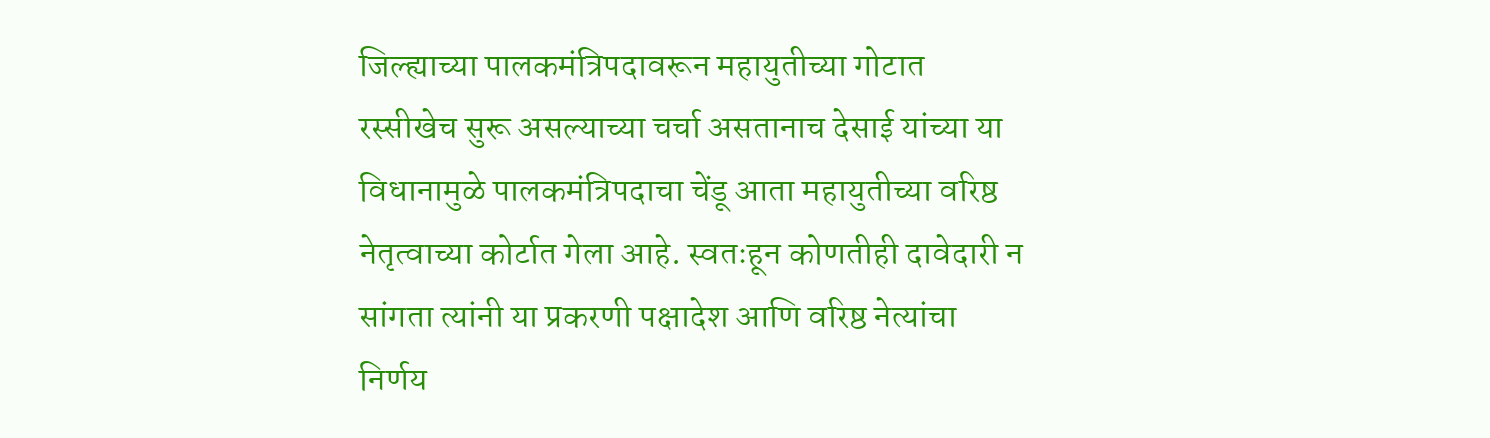जिल्ह्याच्या पालकमंत्रिपदावरून महायुतीच्या गोटात रस्सीखेच सुरू असल्याच्या चर्चा असतानाच देसाई यांच्या या विधानामुळे पालकमंत्रिपदाचा चेंडू आता महायुतीच्या वरिष्ठ नेतृत्वाच्या कोर्टात गेला आहे. स्वतःहून कोणतीही दावेदारी न सांगता त्यांनी या प्रकरणी पक्षादेश आणि वरिष्ठ नेत्यांचा निर्णय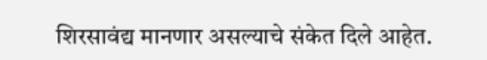शिरसावंद्य मानणार असल्याचे संकेत दिले आहेत.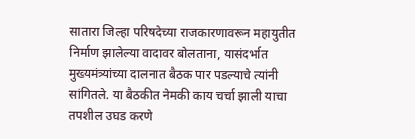सातारा जिल्हा परिषदेच्या राजकारणावरून महायुतीत निर्माण झालेल्या वादावर बोलताना, यासंदर्भात मुख्यमंत्र्यांच्या दालनात बैठक पार पडल्याचे त्यांनी सांगितले. या बैठकीत नेमकी काय चर्चा झाली याचा तपशील उघड करणे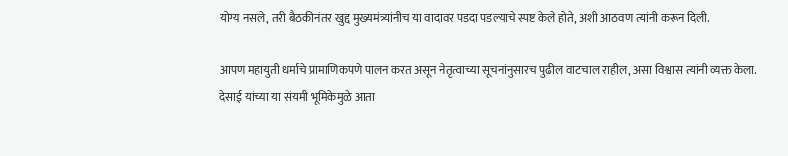योग्य नसले, तरी बैठकीनंतर खुद्द मुख्यमंत्र्यांनीच या वादावर पडदा पडल्याचे स्पष्ट केले होते, अशी आठवण त्यांनी करून दिली.

आपण महायुती धर्माचे प्रामाणिकपणे पालन करत असून नेतृत्वाच्या सूचनांनुसारच पुढील वाटचाल राहील, असा विश्वास त्यांनी व्यक्त केला. देसाई यांच्या या संयमी भूमिकेमुळे आता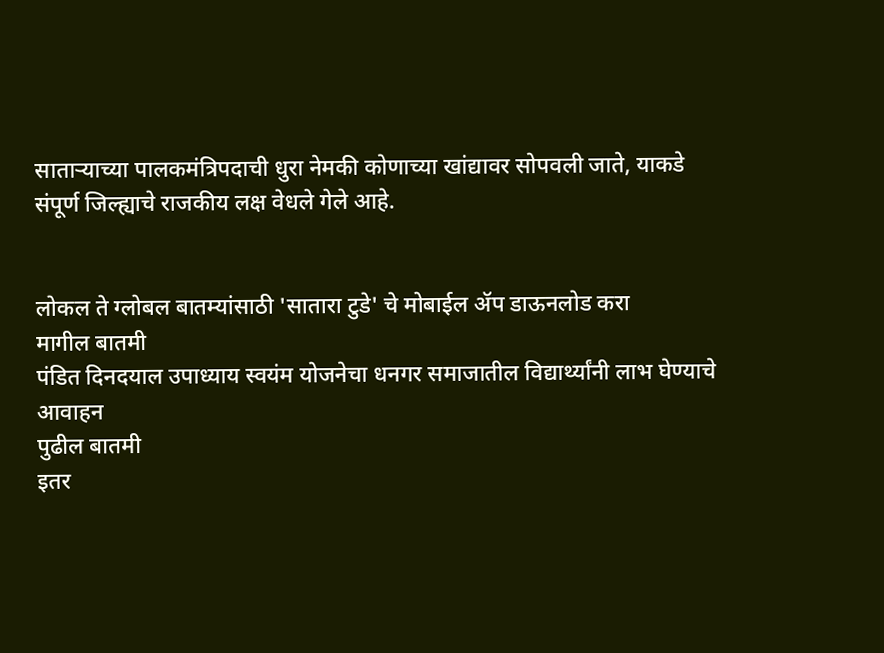साताऱ्याच्या पालकमंत्रिपदाची धुरा नेमकी कोणाच्या खांद्यावर सोपवली जाते, याकडे संपूर्ण जिल्ह्याचे राजकीय लक्ष वेधले गेले आहे.


लोकल ते ग्लोबल बातम्यांसाठी 'सातारा टुडे' चे मोबाईल ॲप डाऊनलोड करा
मागील बातमी
पंडित दिनदयाल उपाध्याय स्वयंम योजनेचा धनगर समाजातील विद्यार्थ्यांनी लाभ घेण्याचे आवाहन
पुढील बातमी
इतर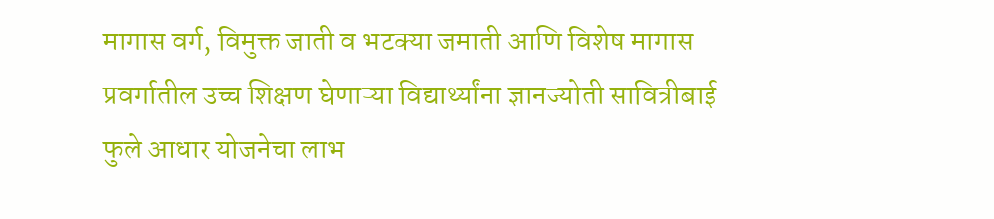मागास वर्ग, विमुक्त जाती व भटक्या जमाती आणि विशेष मागास प्रवर्गातील उच्च शिक्षण घेणाऱ्या विद्यार्थ्यांना ज्ञानज्योती सावित्रीबाई फुले आधार योजनेचा लाभ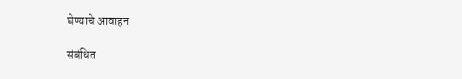घेण्याचे आवाहन

संबंधित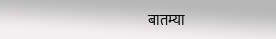बातम्या